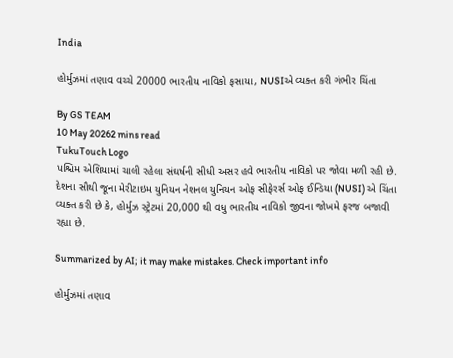India

હોર્મુઝમાં તણાવ વચ્ચે 20000 ભારતીય નાવિકો ફસાયા, NUSIએ વ્યક્ત કરી ગંભીર ચિંતા

By GS TEAM
10 May 20262 mins read
TukuTouch Logo
પશ્ચિમ એશિયામાં ચાલી રહેલા સંઘર્ષની સીધી અસર હવે ભારતીય નાવિકો પર જોવા મળી રહી છે. દેશના સૌથી જૂના મેરીટાઇમ યુનિયન નેશનલ યુનિયન ઓફ સીફેરર્સ ઓફ ઈન્ડિયા (NUSI) એ ચિંતા વ્યક્ત કરી છે કે, હોર્મુઝ સ્ટ્રેટમાં 20,000 થી વધુ ભારતીય નાવિકો જીવના જોખમે ફરજ બજાવી રહ્યા છે.

Summarized by AI; it may make mistakes. Check important info

હોર્મુઝમાં તણાવ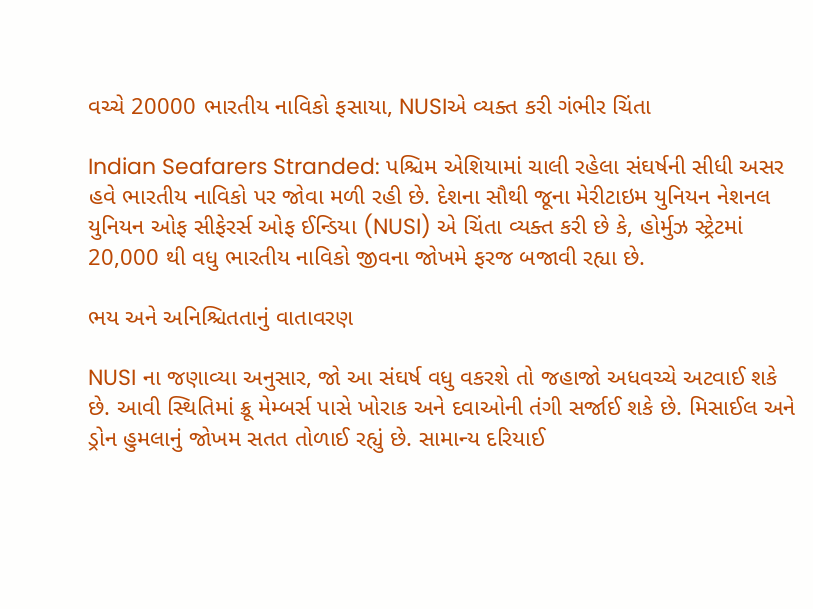વચ્ચે 20000 ભારતીય નાવિકો ફસાયા, NUSIએ વ્યક્ત કરી ગંભીર ચિંતા

Indian Seafarers Stranded: પશ્ચિમ એશિયામાં ચાલી રહેલા સંઘર્ષની સીધી અસર હવે ભારતીય નાવિકો પર જોવા મળી રહી છે. દેશના સૌથી જૂના મેરીટાઇમ યુનિયન નેશનલ યુનિયન ઓફ સીફેરર્સ ઓફ ઈન્ડિયા (NUSI) એ ચિંતા વ્યક્ત કરી છે કે, હોર્મુઝ સ્ટ્રેટમાં 20,000 થી વધુ ભારતીય નાવિકો જીવના જોખમે ફરજ બજાવી રહ્યા છે.

ભય અને અનિશ્ચિતતાનું વાતાવરણ

NUSI ના જણાવ્યા અનુસાર, જો આ સંઘર્ષ વધુ વકરશે તો જહાજો અધવચ્ચે અટવાઈ શકે છે. આવી સ્થિતિમાં ક્રૂ મેમ્બર્સ પાસે ખોરાક અને દવાઓની તંગી સર્જાઈ શકે છે. મિસાઈલ અને ડ્રોન હુમલાનું જોખમ સતત તોળાઈ રહ્યું છે. સામાન્ય દરિયાઈ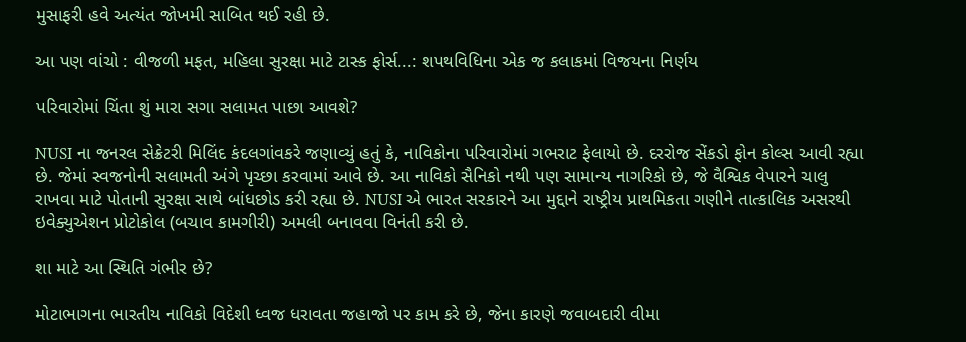મુસાફરી હવે અત્યંત જોખમી સાબિત થઈ રહી છે.

આ પણ વાંચો : વીજળી મફત, મહિલા સુરક્ષા માટે ટાસ્ક ફોર્સ...: શપથવિધિના એક જ કલાકમાં વિજયના નિર્ણય

પરિવારોમાં ચિંતા શું મારા સગા સલામત પાછા આવશે?

NUSI ના જનરલ સેક્રેટરી મિલિંદ કંદલગાંવકરે જણાવ્યું હતું કે, નાવિકોના પરિવારોમાં ગભરાટ ફેલાયો છે. દરરોજ સેંકડો ફોન કોલ્સ આવી રહ્યા છે. જેમાં સ્વજનોની સલામતી અંગે પૃચ્છા કરવામાં આવે છે. આ નાવિકો સૈનિકો નથી પણ સામાન્ય નાગરિકો છે, જે વૈશ્વિક વેપારને ચાલુ રાખવા માટે પોતાની સુરક્ષા સાથે બાંધછોડ કરી રહ્યા છે. NUSI એ ભારત સરકારને આ મુદ્દાને રાષ્ટ્રીય પ્રાથમિકતા ગણીને તાત્કાલિક અસરથી ઇવેક્યુએશન પ્રોટોકોલ (બચાવ કામગીરી) અમલી બનાવવા વિનંતી કરી છે.

શા માટે આ સ્થિતિ ગંભીર છે?

મોટાભાગના ભારતીય નાવિકો વિદેશી ધ્વજ ધરાવતા જહાજો પર કામ કરે છે, જેના કારણે જવાબદારી વીમા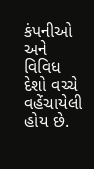કંપનીઓ અને વિવિધ દેશો વચ્ચે વહેંચાયેલી હોય છે.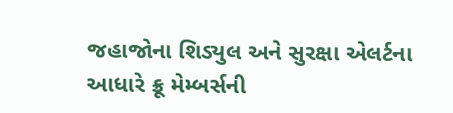જહાજોના શિડ્યુલ અને સુરક્ષા એલર્ટના આધારે ક્રૂ મેમ્બર્સની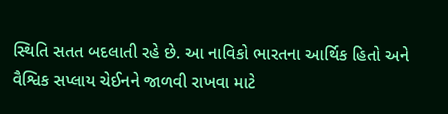સ્થિતિ સતત બદલાતી રહે છે. આ નાવિકો ભારતના આર્થિક હિતો અને વૈશ્વિક સપ્લાય ચેઈનને જાળવી રાખવા માટે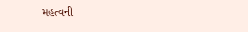મહત્વની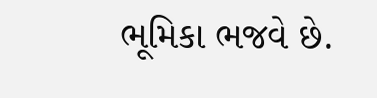ભૂમિકા ભજવે છે.